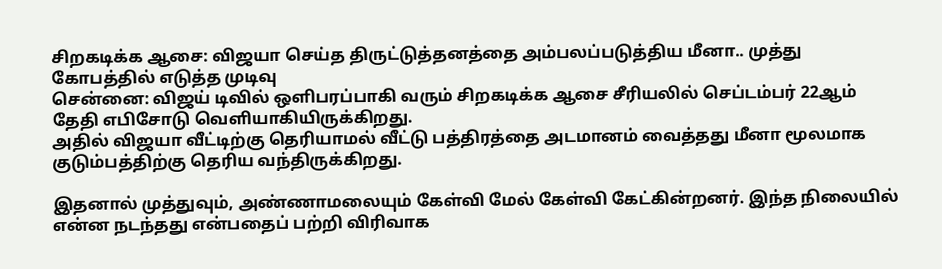சிறகடிக்க ஆசை: விஜயா செய்த திருட்டுத்தனத்தை அம்பலப்படுத்திய மீனா.. முத்து கோபத்தில் எடுத்த முடிவு
சென்னை: விஜய் டிவில் ஒளிபரப்பாகி வரும் சிறகடிக்க ஆசை சீரியலில் செப்டம்பர் 22ஆம் தேதி எபிசோடு வெளியாகியிருக்கிறது.
அதில் விஜயா வீட்டிற்கு தெரியாமல் வீட்டு பத்திரத்தை அடமானம் வைத்தது மீனா மூலமாக குடும்பத்திற்கு தெரிய வந்திருக்கிறது.

இதனால் முத்துவும், அண்ணாமலையும் கேள்வி மேல் கேள்வி கேட்கின்றனர். இந்த நிலையில் என்ன நடந்தது என்பதைப் பற்றி விரிவாக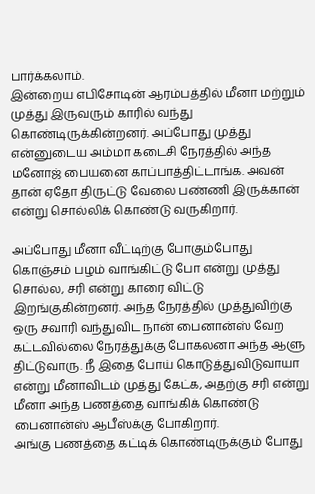பார்க்கலாம்.
இன்றைய எபிசோடின் ஆரம்பத்தில் மீனா மற்றும் முத்து இருவரும் காரில் வந்து கொண்டிருக்கின்றனர். அப்போது முத்து என்னுடைய அம்மா கடைசி நேரத்தில் அந்த மனோஜ் பையனை காப்பாத்திட்டாங்க. அவன் தான் ஏதோ திருட்டு வேலை பண்ணி இருக்கான் என்று சொல்லிக் கொண்டு வருகிறார்.

அப்போது மீனா வீட்டிற்கு போகும்போது கொஞ்சம் பழம் வாங்கிட்டு போ என்று முத்து சொல்ல, சரி என்று காரை விட்டு இறங்குகின்றனர். அந்த நேரத்தில் முத்துவிற்கு ஒரு சவாரி வந்துவிட நான் பைனான்ஸ் வேற கட்டவில்லை நேரத்துக்கு போகலனா அந்த ஆளு திட்டுவாரு. நீ இதை போய் கொடுத்துவிடுவாயா என்று மீனாவிடம் முத்து கேட்க, அதற்கு சரி என்று மீனா அந்த பணத்தை வாங்கிக் கொண்டு பைனான்ஸ் ஆபீஸ்க்கு போகிறார்.
அங்கு பணத்தை கட்டிக் கொண்டிருக்கும் போது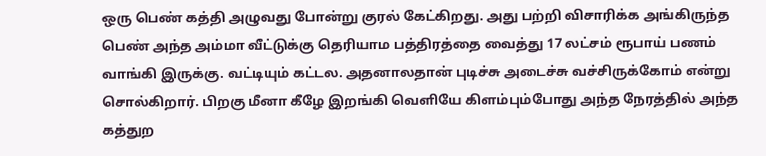ஒரு பெண் கத்தி அழுவது போன்று குரல் கேட்கிறது. அது பற்றி விசாரிக்க அங்கிருந்த பெண் அந்த அம்மா வீட்டுக்கு தெரியாம பத்திரத்தை வைத்து 17 லட்சம் ரூபாய் பணம் வாங்கி இருக்கு. வட்டியும் கட்டல. அதனாலதான் புடிச்சு அடைச்சு வச்சிருக்கோம் என்று சொல்கிறார். பிறகு மீனா கீழே இறங்கி வெளியே கிளம்பும்போது அந்த நேரத்தில் அந்த கத்துற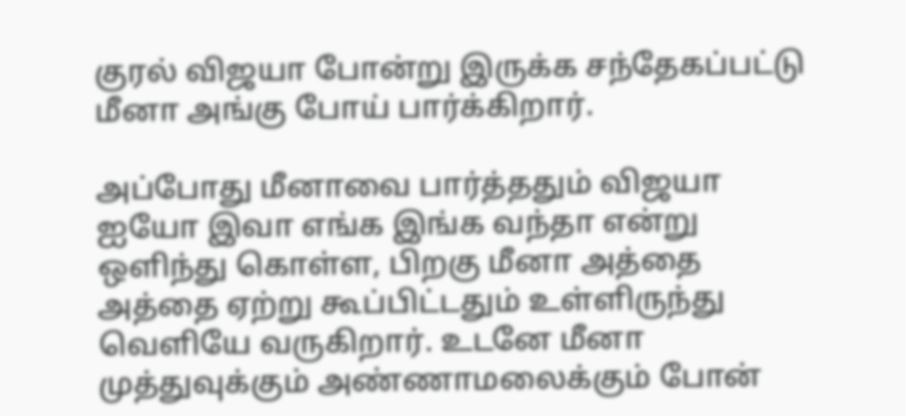குரல் விஜயா போன்று இருக்க சந்தேகப்பட்டு மீனா அங்கு போய் பார்க்கிறார்.

அப்போது மீனாவை பார்த்ததும் விஜயா ஐயோ இவா எங்க இங்க வந்தா என்று ஒளிந்து கொள்ள, பிறகு மீனா அத்தை அத்தை ஏற்று கூப்பிட்டதும் உள்ளிருந்து வெளியே வருகிறார். உடனே மீனா முத்துவுக்கும் அண்ணாமலைக்கும் போன்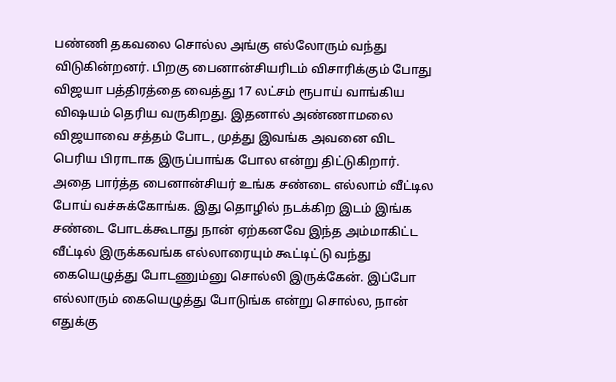பண்ணி தகவலை சொல்ல அங்கு எல்லோரும் வந்து விடுகின்றனர். பிறகு பைனான்சியரிடம் விசாரிக்கும் போது விஜயா பத்திரத்தை வைத்து 17 லட்சம் ரூபாய் வாங்கிய விஷயம் தெரிய வருகிறது. இதனால் அண்ணாமலை விஜயாவை சத்தம் போட, முத்து இவங்க அவனை விட பெரிய பிராடாக இருப்பாங்க போல என்று திட்டுகிறார்.
அதை பார்த்த பைனான்சியர் உங்க சண்டை எல்லாம் வீட்டில போய் வச்சுக்கோங்க. இது தொழில் நடக்கிற இடம் இங்க சண்டை போடக்கூடாது நான் ஏற்கனவே இந்த அம்மாகிட்ட வீட்டில் இருக்கவங்க எல்லாரையும் கூட்டிட்டு வந்து கையெழுத்து போடணும்னு சொல்லி இருக்கேன். இப்போ எல்லாரும் கையெழுத்து போடுங்க என்று சொல்ல, நான் எதுக்கு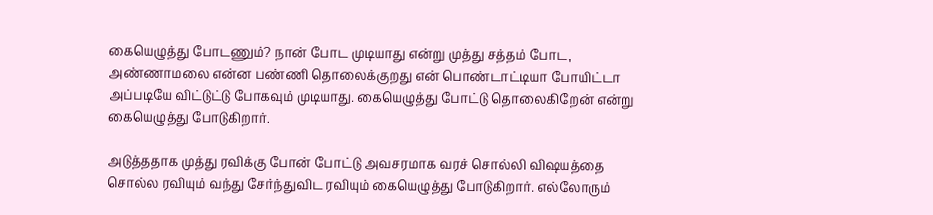கையெழுத்து போடணும்? நான் போட முடியாது என்று முத்து சத்தம் போட, அண்ணாமலை என்ன பண்ணி தொலைக்குறது என் பொண்டாட்டியா போயிட்டா அப்படியே விட்டுட்டு போகவும் முடியாது. கையெழுத்து போட்டு தொலைகிறேன் என்று கையெழுத்து போடுகிறார்.

அடுத்ததாக முத்து ரவிக்கு போன் போட்டு அவசரமாக வரச் சொல்லி விஷயத்தை சொல்ல ரவியும் வந்து சேர்ந்துவிட ரவியும் கையெழுத்து போடுகிறார். எல்லோரும்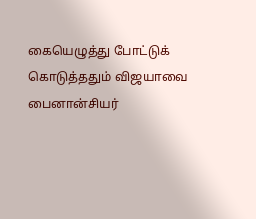கையெழுத்து போட்டுக் கொடுத்ததும் விஜயாவை பைனான்சியர்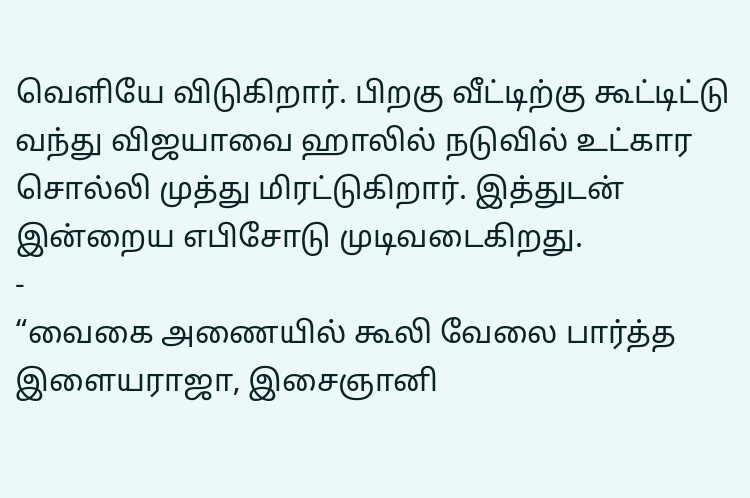வெளியே விடுகிறார். பிறகு வீட்டிற்கு கூட்டிட்டு வந்து விஜயாவை ஹாலில் நடுவில் உட்கார சொல்லி முத்து மிரட்டுகிறார். இத்துடன் இன்றைய எபிசோடு முடிவடைகிறது.
-
“வைகை அணையில் கூலி வேலை பார்த்த இளையராஜா, இசைஞானி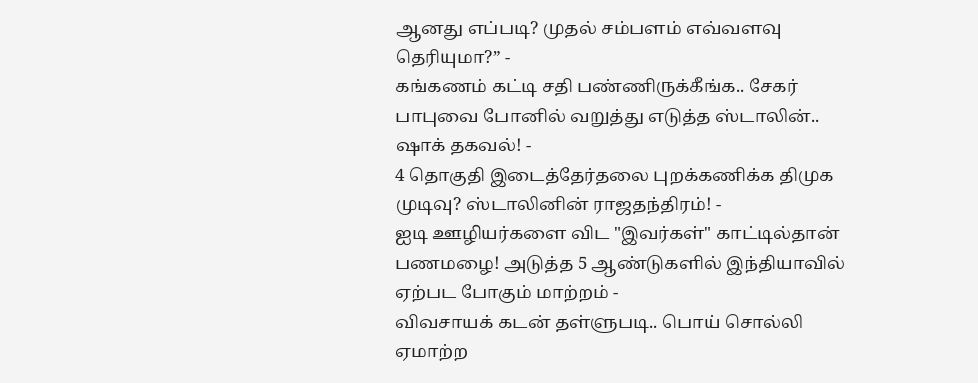ஆனது எப்படி? முதல் சம்பளம் எவ்வளவு தெரியுமா?” -
கங்கணம் கட்டி சதி பண்ணிருக்கீங்க.. சேகர் பாபுவை போனில் வறுத்து எடுத்த ஸ்டாலின்.. ஷாக் தகவல்! -
4 தொகுதி இடைத்தேர்தலை புறக்கணிக்க திமுக முடிவு? ஸ்டாலினின் ராஜதந்திரம்! -
ஐடி ஊழியர்களை விட "இவர்கள்" காட்டில்தான் பணமழை! அடுத்த 5 ஆண்டுகளில் இந்தியாவில் ஏற்பட போகும் மாற்றம் -
விவசாயக் கடன் தள்ளுபடி.. பொய் சொல்லி ஏமாற்ற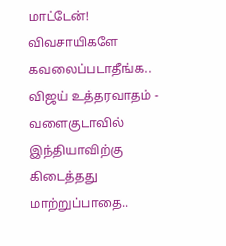மாட்டேன்! விவசாயிகளே கவலைப்படாதீங்க.. விஜய் உத்தரவாதம் -
வளைகுடாவில் இந்தியாவிற்கு கிடைத்தது மாற்றுப்பாதை..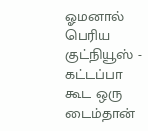ஓமனால் பெரிய குட்நியூஸ் -
கட்டப்பா கூட ஒரு டைம்தான்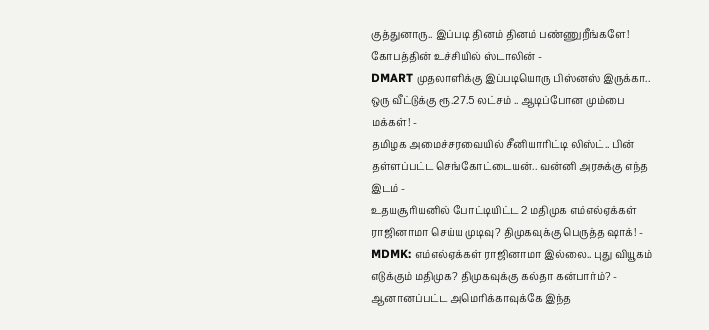குத்துனாரு.. இப்படி தினம் தினம் பண்ணுறீங்களே! கோபத்தின் உச்சியில் ஸ்டாலின் -
DMART முதலாளிக்கு இப்படியொரு பிஸ்னஸ் இருக்கா.. ஒரு வீட்டுக்கு ரூ.27.5 லட்சம் .. ஆடிப்போன மும்பை மக்கள்! -
தமிழக அமைச்சரவையில் சீனியாரிட்டி லிஸ்ட்.. பின் தள்ளப்பட்ட செங்கோட்டையன்.. வன்னி அரசுக்கு எந்த இடம் -
உதயசூரியனில் போட்டியிட்ட 2 மதிமுக எம்எல்ஏக்கள் ராஜினாமா செய்ய முடிவு? திமுகவுக்கு பெருத்த ஷாக்! -
MDMK: எம்எல்ஏக்கள் ராஜினாமா இல்லை.. புது வியூகம் எடுக்கும் மதிமுக? திமுகவுக்கு கல்தா கன்பார்ம்? -
ஆனானப்பட்ட அமெரிக்காவுக்கே இந்த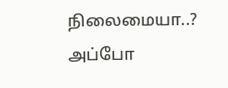நிலைமையா..? அப்போ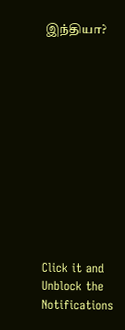இந்தியா?












Click it and Unblock the Notifications